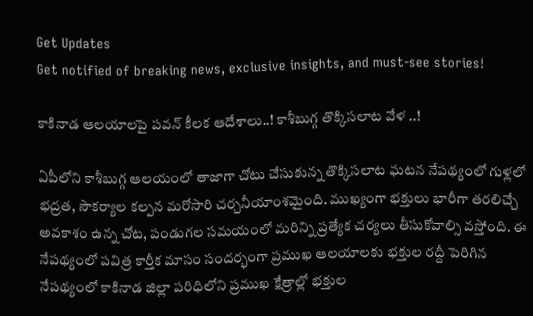Get Updates
Get notified of breaking news, exclusive insights, and must-see stories!

కాకినాడ ఆలయాలపై పవన్ కీలక ఆదేశాలు..! కాశీబుగ్గ తొక్కిసలాట వేళ ..!

ఏపీలోని కాశీబుగ్గ ఆలయంలో తాజాగా చోటు చేసుకున్న తొక్కిసలాట ఘటన నేపథ్యంలో గుళ్లలో భద్రత, సౌకర్యాల కల్పన మరోసారి చర్చనీయాంశమైంది. ముఖ్యంగా భక్తులు భారీగా తరలిచ్చే అవకాశం ఉన్న చోట, పండుగల సమయంలో మరిన్ని ప్రత్యేక చర్యలు తీసుకోవాల్సి వస్తోంది. ఈ నేపథ్యంలో పవిత్ర కార్తీక మాసం సందర్భంగా ప్రముఖ ఆలయాలకు భక్తుల రద్దీ పెరిగిన నేపథ్యంలో కాకినాడ జిల్లా పరిధిలోని ప్రముఖ క్షేత్రాల్లో భక్తుల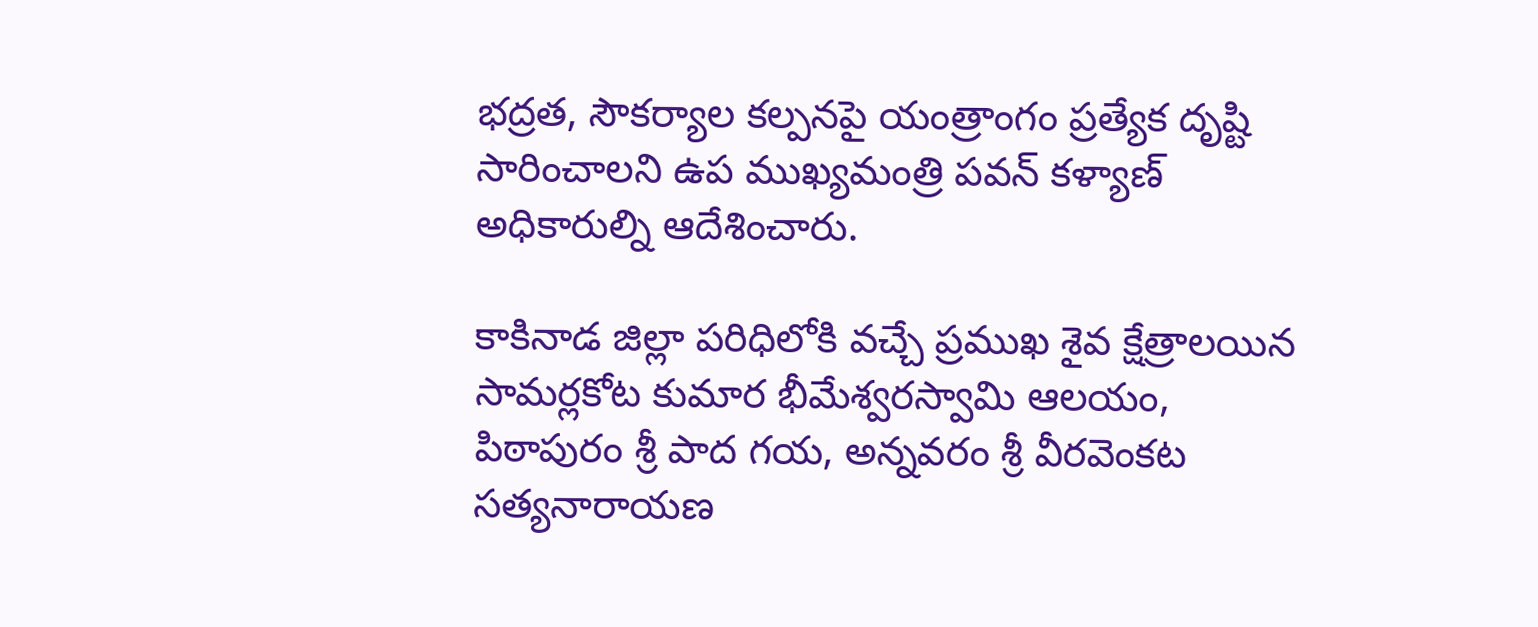భద్రత, సౌకర్యాల కల్పనపై యంత్రాంగం ప్రత్యేక దృష్టి సారించాలని ఉప ముఖ్యమంత్రి పవన్ కళ్యాణ్ అధికారుల్ని ఆదేశించారు.

కాకినాడ జిల్లా పరిధిలోకి వచ్చే ప్రముఖ శైవ క్షేత్రాలయిన సామర్లకోట కుమార భీమేశ్వరస్వామి ఆలయం, పిఠాపురం శ్రీ పాద గయ, అన్నవరం శ్రీ వీరవెంకట సత్యనారాయణ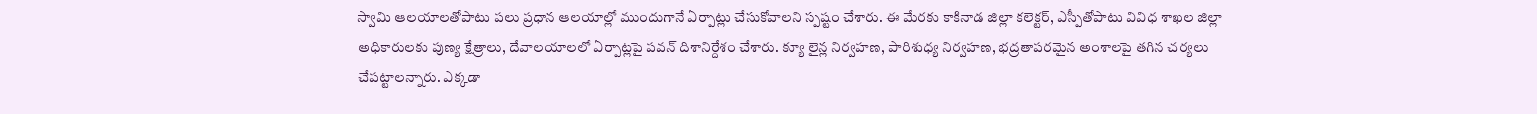స్వామి ఆలయాలతోపాటు పలు ప్రధాన ఆలయాల్లో ముందుగానే ఏర్పాట్లు చేసుకోవాలని స్పష్టం చేశారు. ఈ మేరకు కాకినాడ జిల్లా కలెక్టర్, ఎస్పీతోపాటు వివిధ శాఖల జిల్లా అధికారులకు పుణ్య క్షేత్రాలు, దేవాలయాలలో ఏర్పాట్లపై పవన్ దిశానిర్దేశం చేశారు. క్యూ లైన్ల నిర్వహణ, పారిశుధ్య నిర్వహణ, భద్రతాపరమైన అంశాలపై తగిన చర్యలు చేపట్టాలన్నారు. ఎక్కడా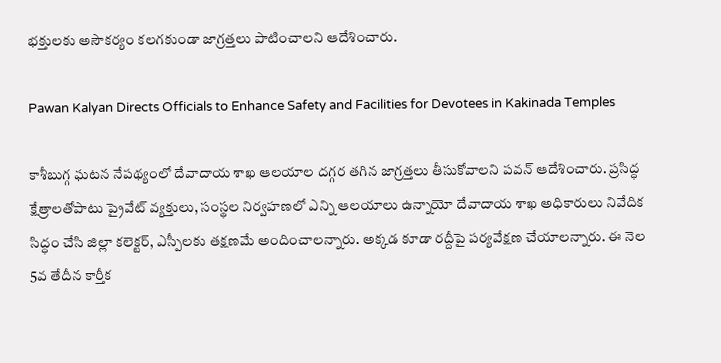భక్తులకు అసౌకర్యం కలగకుండా జాగ్రత్తలు పాటించాలని ఆదేశించారు.

Pawan Kalyan Directs Officials to Enhance Safety and Facilities for Devotees in Kakinada Temples

కాశీబుగ్గ ఘటన నేపథ్యంలో దేవాదాయ శాఖ ఆలయాల దగ్గర తగిన జాగ్రత్తలు తీసుకోవాలని పవన్ ఆదేశించారు. ప్రసిద్ధ క్షేత్రాలతోపాటు ప్రైవేట్ వ్యక్తులు, సంస్థల నిర్వహణలో ఎన్ని ఆలయాలు ఉన్నాయో దేవాదాయ శాఖ అధికారులు నివేదిక సిద్ధం చేసి జిల్లా కలెక్టర్, ఎస్పీలకు తక్షణమే అందించాలన్నారు. అక్కడ కూడా రద్దీపై పర్యవేక్షణ చేయాలన్నారు. ఈ నెల 5వ తేదీన కార్తీక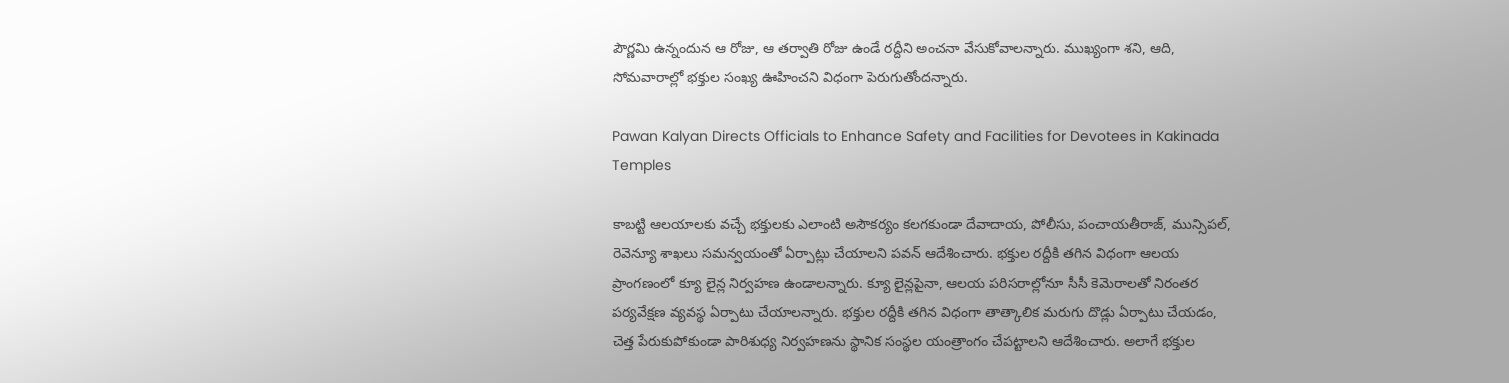పౌర్ణమి ఉన్నందున ఆ రోజు, ఆ తర్వాతి రోజు ఉండే రద్దీని అంచనా వేసుకోవాలన్నారు. ముఖ్యంగా శని, ఆది, సోమవారాల్లో భక్తుల సంఖ్య ఊహించని విధంగా పెరుగుతోందన్నారు.

Pawan Kalyan Directs Officials to Enhance Safety and Facilities for Devotees in Kakinada Temples

కాబట్టి ఆలయాలకు వచ్చే భక్తులకు ఎలాంటి అసౌకర్యం కలగకుండా దేవాదాయ, పోలీసు, పంచాయతీరాజ్, మున్సిపల్, రెవెన్యూ శాఖలు సమన్వయంతో ఏర్పాట్లు చేయాలని పవన్ ఆదేశించారు. భక్తుల రద్దీకి తగిన విధంగా ఆలయ ప్రాంగణంలో క్యూ లైన్ల నిర్వహణ ఉండాలన్నారు. క్యూ లైన్లపైనా, ఆలయ పరిసరాల్లోనూ సీసీ కెమెరాలతో నిరంతర పర్యవేక్షణ వ్యవస్థ ఏర్పాటు చేయాలన్నారు. భక్తుల రద్దీకి తగిన విధంగా తాత్కాలిక మరుగు దొడ్లు ఏర్పాటు చేయడం, చెత్త పేరుకుపోకుండా పారిశుధ్య నిర్వహణను స్థానిక సంస్థల యంత్రాంగం చేపట్టాలని ఆదేశించారు. అలాగే భక్తుల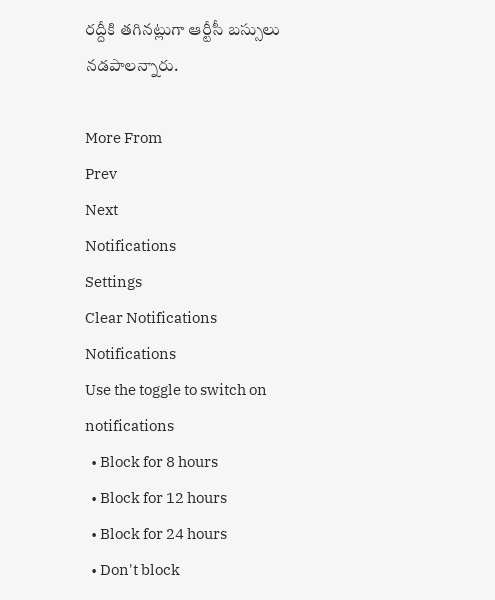రద్దీకి తగినట్లుగా ఆర్టీసీ బస్సులు నడపాలన్నారు.

More From
Prev
Next
Notifications
Settings
Clear Notifications
Notifications
Use the toggle to switch on notifications
  • Block for 8 hours
  • Block for 12 hours
  • Block for 24 hours
  • Don't block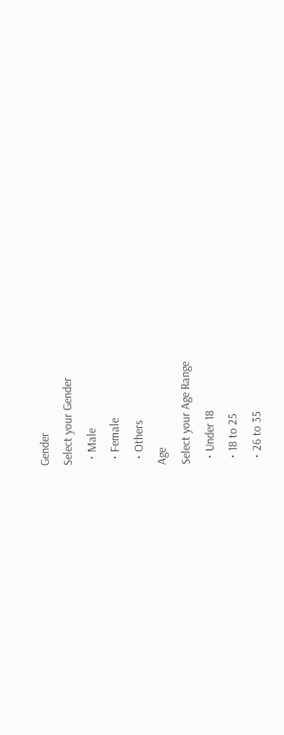Gender
Select your Gender
  • Male
  • Female
  • Others
Age
Select your Age Range
  • Under 18
  • 18 to 25
  • 26 to 35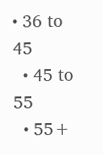• 36 to 45
  • 45 to 55
  • 55+